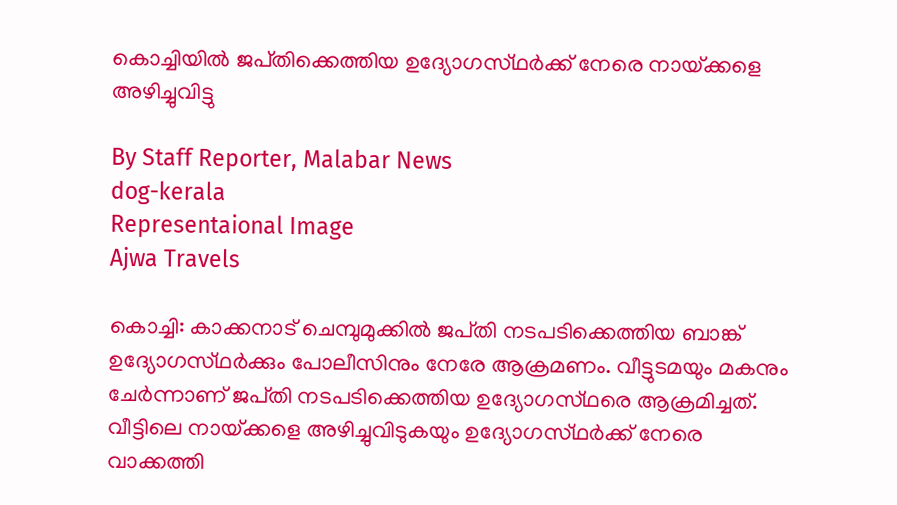കൊച്ചിയിൽ ജപ്‌തിക്കെത്തിയ ഉദ്യോഗസ്‌ഥർക്ക് നേരെ നായ്‌ക്കളെ അഴിച്ചുവിട്ടു

By Staff Reporter, Malabar News
dog-kerala
Representaional Image
Ajwa Travels

കൊച്ചി: കാക്കനാട് ചെമ്പുമുക്കില്‍ ജപ്‌തി നടപടിക്കെത്തിയ ബാങ്ക് ഉദ്യോഗസ്‌ഥര്‍ക്കും പോലീസിനും നേരേ ആക്രമണം. വീട്ടുടമയും മകനും ചേര്‍ന്നാണ് ജപ്‌തി നടപടിക്കെത്തിയ ഉദ്യോഗസ്‌ഥരെ ആക്രമിച്ചത്. വീട്ടിലെ നായ്‌ക്കളെ അഴിച്ചുവിടുകയും ഉദ്യോഗസ്‌ഥര്‍ക്ക് നേരെ വാക്കത്തി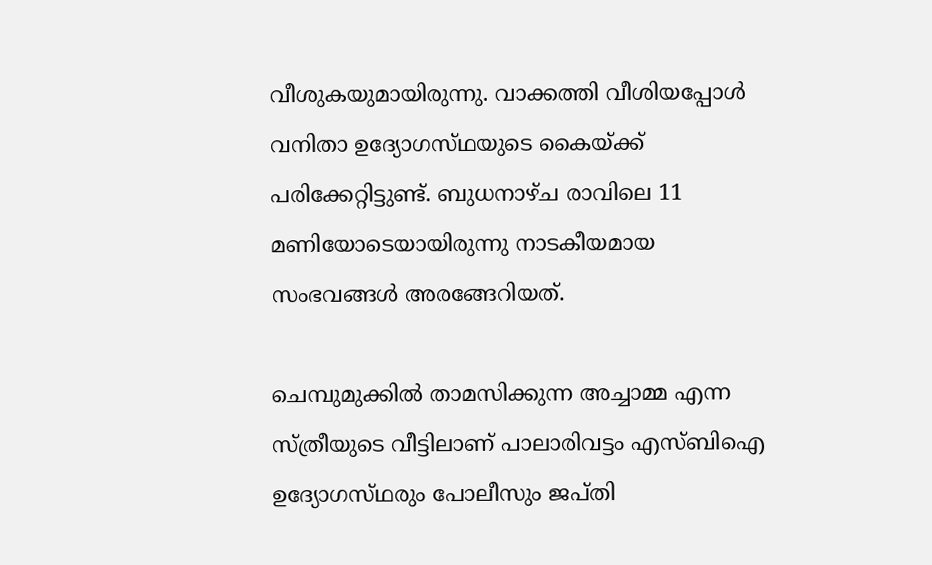വീശുകയുമായിരുന്നു. വാക്കത്തി വീശിയപ്പോള്‍ വനിതാ ഉദ്യോഗസ്‌ഥയുടെ കൈയ്‌ക്ക് പരിക്കേറ്റിട്ടുണ്ട്. ബുധനാഴ്‌ച രാവിലെ 11 മണിയോടെയായിരുന്നു നാടകീയമായ സംഭവങ്ങള്‍ അരങ്ങേറിയത്.

ചെമ്പുമുക്കില്‍ താമസിക്കുന്ന അച്ചാമ്മ എന്ന സ്‌ത്രീയുടെ വീട്ടിലാണ് പാലാരിവട്ടം എസ്ബിഐ ഉദ്യോഗസ്‌ഥരും പോലീസും ജപ്‌തി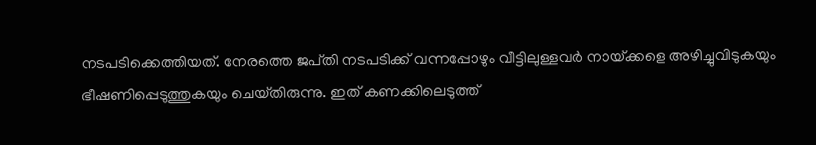നടപടിക്കെത്തിയത്. നേരത്തെ ജപ്‌തി നടപടിക്ക് വന്നപ്പോഴും വീട്ടിലുള്ളവര്‍ നായ്‌ക്കളെ അഴിച്ചുവിടുകയും ഭീഷണിപ്പെടുത്തുകയും ചെയ്‌തിരുന്നു. ഇത് കണക്കിലെടുത്ത്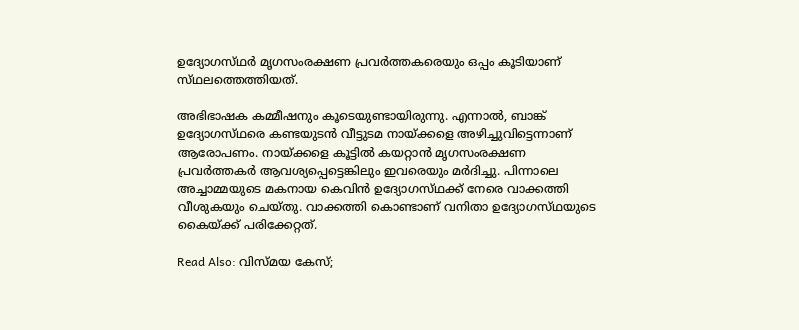ഉദ്യോഗസ്‌ഥർ മൃഗസംരക്ഷണ പ്രവർത്തകരെയും ഒപ്പം കൂടിയാണ് സ്‌ഥലത്തെത്തിയത്.

അഭിഭാഷക കമ്മീഷനും കൂടെയുണ്ടായിരുന്നു. എന്നാല്‍, ബാങ്ക് ഉദ്യോഗസ്‌ഥരെ കണ്ടയുടന്‍ വീട്ടുടമ നായ്‌ക്കളെ അഴിച്ചുവിട്ടെന്നാണ് ആരോപണം. നായ്‌ക്കളെ കൂട്ടില്‍ കയറ്റാന്‍ മൃഗസംരക്ഷണ പ്രവര്‍ത്തകര്‍ ആവശ്യപ്പെട്ടെങ്കിലും ഇവരെയും മര്‍ദിച്ചു. പിന്നാലെ അച്ചാമ്മയുടെ മകനായ കെവിന്‍ ഉദ്യോഗസ്‌ഥക്ക് നേരെ വാക്കത്തി വീശുകയും ചെയ്‌തു. വാക്കത്തി കൊണ്ടാണ് വനിതാ ഉദ്യോഗസ്‌ഥയുടെ കൈയ്‌ക്ക് പരിക്കേറ്റത്.

Read Also: വിസ്‌മയ കേസ്;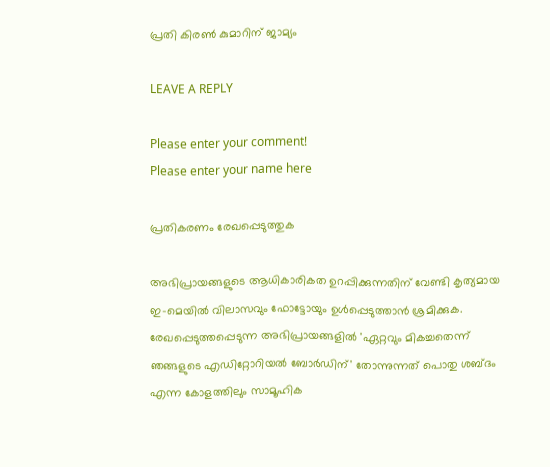പ്രതി കിരൺ കുമാറിന് ജാമ്യം

LEAVE A REPLY

Please enter your comment!
Please enter your name here

പ്രതികരണം രേഖപ്പെടുത്തുക

അഭിപ്രായങ്ങളുടെ ആധികാരികത ഉറപ്പിക്കുന്നതിന് വേണ്ടി കൃത്യമായ ഇ-മെയിൽ വിലാസവും ഫോട്ടോയും ഉൾപ്പെടുത്താൻ ശ്രമിക്കുക. രേഖപ്പെടുത്തപ്പെടുന്ന അഭിപ്രായങ്ങളിൽ 'ഏറ്റവും മികച്ചതെന്ന് ഞങ്ങളുടെ എഡിറ്റോറിയൽ ബോർഡിന്' തോന്നുന്നത് പൊതു ശബ്‌ദം എന്ന കോളത്തിലും സാമൂഹിക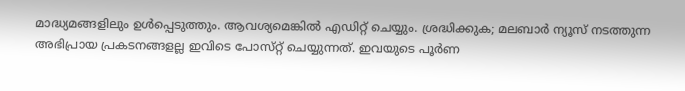മാദ്ധ്യമങ്ങളിലും ഉൾപ്പെടുത്തും. ആവശ്യമെങ്കിൽ എഡിറ്റ് ചെയ്യും. ശ്രദ്ധിക്കുക; മലബാർ ന്യൂസ് നടത്തുന്ന അഭിപ്രായ പ്രകടനങ്ങളല്ല ഇവിടെ പോസ്‌റ്റ് ചെയ്യുന്നത്. ഇവയുടെ പൂർണ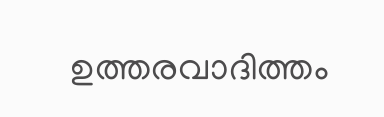ഉത്തരവാദിത്തം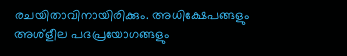രചയിതാവിനായിരിക്കും. അധിക്ഷേപങ്ങളും അശ്‌ളീല പദപ്രയോഗങ്ങളും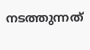നടത്തുന്നത്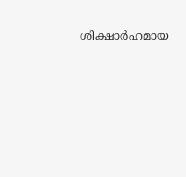ശിക്ഷാർഹമായ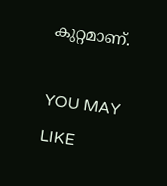കുറ്റമാണ്.

YOU MAY LIKE